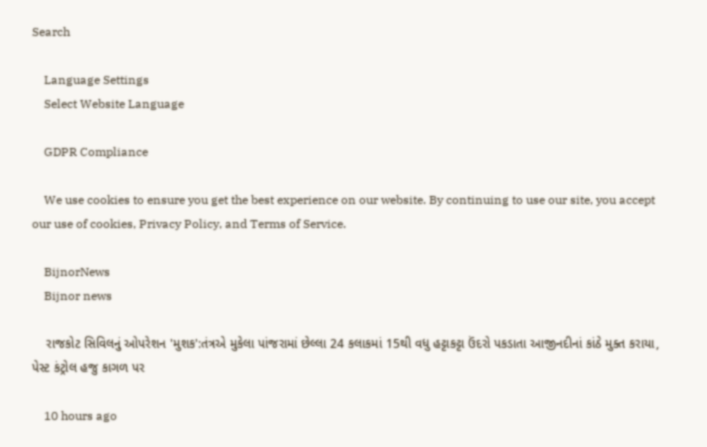Search

    Language Settings
    Select Website Language

    GDPR Compliance

    We use cookies to ensure you get the best experience on our website. By continuing to use our site, you accept our use of cookies, Privacy Policy, and Terms of Service.

    BijnorNews
    Bijnor news

    રાજકોટ સિવિલનું ઓપરેશન 'મુશક':તંત્રએ મુકેલા પાંજરામાં છેલ્લા 24 કલાકમાં 15થી વધુ હટ્ટાકટ્ટા ઉંદરો પકડાતા આજીનદીનાં કાંઠે મુક્ત કરાયા, પેસ્ટ કંટ્રોલ હજુ કાગળ પર

    10 hours ago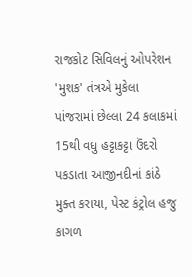રાજકોટ સિવિલનું ઓપરેશન 'મુશક' તંત્રએ મુકેલા પાંજરામાં છેલ્લા 24 કલાકમાં 15થી વધુ હટ્ટાકટ્ટા ઉંદરો પકડાતા આજીનદીનાં કાંઠે મુક્ત કરાયા, પેસ્ટ કંટ્રોલ હજુ કાગળ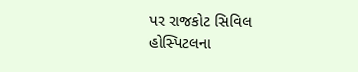પર રાજકોટ સિવિલ હોસ્પિટલના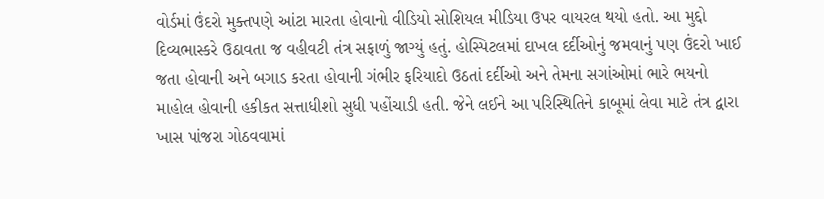વોર્ડમાં ઉંદરો મુક્તપણે આંટા મારતા હોવાનો વીડિયો સોશિયલ મીડિયા ઉપર વાયરલ થયો હતો. આ મુદ્દો દિવ્યભાસ્કરે ઉઠાવતા જ વહીવટી તંત્ર સફાળું જાગ્યું હતું. હોસ્પિટલમાં દાખલ દર્દીઓનું જમવાનું પણ ઉંદરો ખાઈ જતા હોવાની અને બગાડ કરતા હોવાની ગંભીર ફરિયાદો ઉઠતાં દર્દીઓ અને તેમના સગાંઓમાં ભારે ભયનો માહોલ હોવાની હકીકત સત્તાધીશો સુધી પહોંચાડી હતી. જેને લઈને આ પરિસ્થિતિને કાબૂમાં લેવા માટે તંત્ર દ્વારા ખાસ પાંજરા ગોઠવવામાં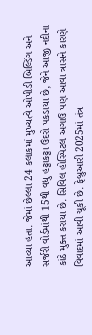આવ્યા હતા. જેમાં છેલ્લા 24 કલાકમાં મુખ્યત્વે ઓપીડી બિલ્ડિંગ અને સર્જરી વોર્ડમાંથી 15થી વધુ હટ્ટાકટ્ટા ઉંદરો પકડાયા છે, જેને આજી નદીના કાંઠે મુક્ત કરાયા છે. સિવિલ હોસ્પિટલ અગાઉ પણ આવા ત્રાસને કારણે વિવાદમાં આવી ચૂકી છે. ફેબ્રુઆરી 2025માં તંત્ર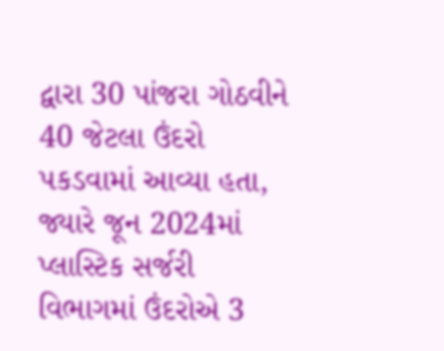દ્વારા 30 પાંજરા ગોઠવીને 40 જેટલા ઉંદરો પકડવામાં આવ્યા હતા, જ્યારે જૂન 2024માં પ્લાસ્ટિક સર્જરી વિભાગમાં ઉંદરોએ 3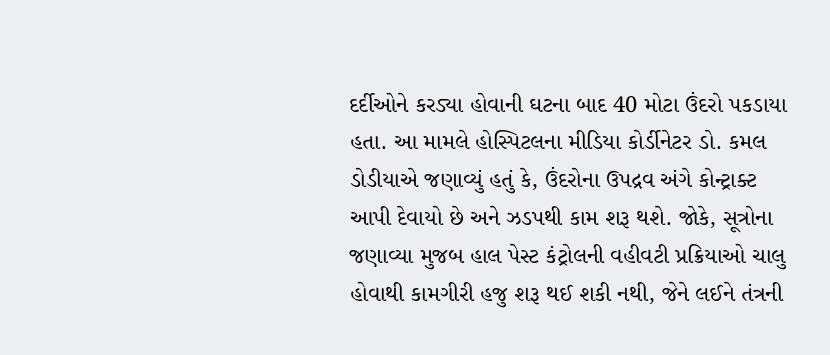દર્દીઓને કરડ્યા હોવાની ઘટના બાદ 40 મોટા ઉંદરો પકડાયા હતા. આ મામલે હોસ્પિટલના મીડિયા કોર્ડીનેટર ડો. કમલ ડોડીયાએ જણાવ્યું હતું કે, ઉંદરોના ઉપદ્રવ અંગે કોન્ટ્રાક્ટ આપી દેવાયો છે અને ઝડપથી કામ શરૂ થશે. જોકે, સૂત્રોના જણાવ્યા મુજબ હાલ પેસ્ટ કંટ્રોલની વહીવટી પ્રક્રિયાઓ ચાલુ હોવાથી કામગીરી હજુ શરૂ થઈ શકી નથી, જેને લઈને તંત્રની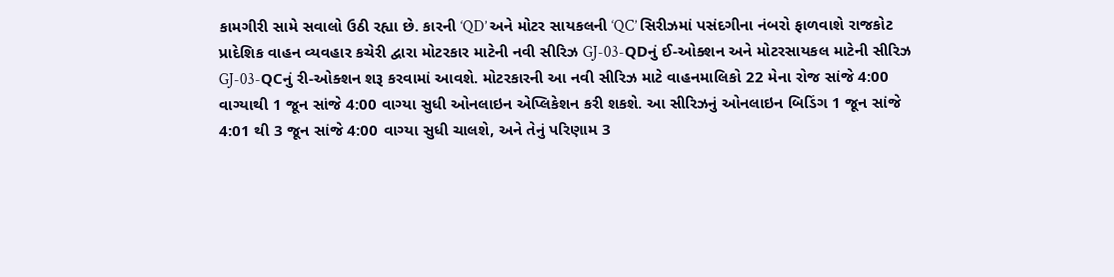કામગીરી સામે સવાલો ઉઠી રહ્યા છે. કારની ‘QD’ અને મોટર સાયકલની ‘QC’ સિરીઝમાં પસંદગીના નંબરો ફાળવાશે રાજકોટ પ્રાદેશિક વાહન વ્યવહાર કચેરી દ્વારા મોટરકાર માટેની નવી સીરિઝ GJ-03-QDનું ઈ-ઓક્શન અને મોટરસાયકલ માટેની સીરિઝ GJ-03-QCનું રી-ઓક્શન શરૂ કરવામાં આવશે. મોટરકારની આ નવી સીરિઝ માટે વાહનમાલિકો 22 મેના રોજ સાંજે 4:00 વાગ્યાથી 1 જૂન સાંજે 4:00 વાગ્યા સુધી ઓનલાઇન એપ્લિકેશન કરી શકશે. આ સીરિઝનું ઓનલાઇન બિડિંગ 1 જૂન સાંજે 4:01 થી 3 જૂન સાંજે 4:00 વાગ્યા સુધી ચાલશે, અને તેનું પરિણામ 3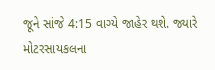જૂને સાંજે 4:15 વાગ્યે જાહેર થશે. જ્યારે મોટરસાયકલના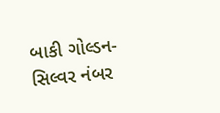બાકી ગોલ્ડન-સિલ્વર નંબર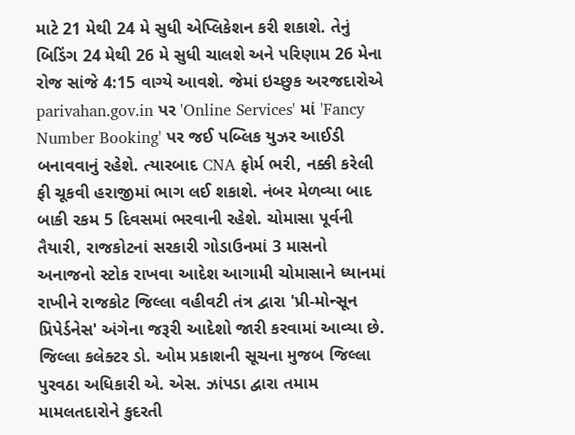માટે 21 મેથી 24 મે સુધી એપ્લિકેશન કરી શકાશે. તેનું બિડિંગ 24 મેથી 26 મે સુધી ચાલશે અને પરિણામ 26 મેના રોજ સાંજે 4:15 વાગ્યે આવશે. જેમાં ઇચ્છુક અરજદારોએ parivahan.gov.in પર 'Online Services' માં 'Fancy Number Booking' પર જઈ પબ્લિક યુઝર આઈડી બનાવવાનું રહેશે. ત્યારબાદ CNA ફોર્મ ભરી, નક્કી કરેલી ફી ચૂકવી હરાજીમાં ભાગ લઈ શકાશે. નંબર મેળવ્યા બાદ બાકી રકમ 5 દિવસમાં ભરવાની રહેશે. ચોમાસા પૂર્વની તૈયારી, રાજકોટનાં સરકારી ગોડાઉનમાં 3 માસનો અનાજનો સ્ટોક રાખવા આદેશ આગામી ચોમાસાને ધ્યાનમાં રાખીને રાજકોટ જિલ્લા વહીવટી તંત્ર દ્વારા 'પ્રી-મોન્સૂન પ્રિપેર્ડનેસ' અંગેના જરૂરી આદેશો જારી કરવામાં આવ્યા છે. જિલ્લા કલેક્ટર ડો. ઓમ પ્રકાશની સૂચના મુજબ જિલ્લા પુરવઠા અધિકારી એ. એસ. ઝાંપડા દ્વારા તમામ મામલતદારોને કુદરતી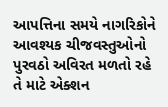આપત્તિના સમયે નાગરિકોને આવશ્યક ચીજવસ્તુઓનો પુરવઠો અવિરત મળતો રહે તે માટે એક્શન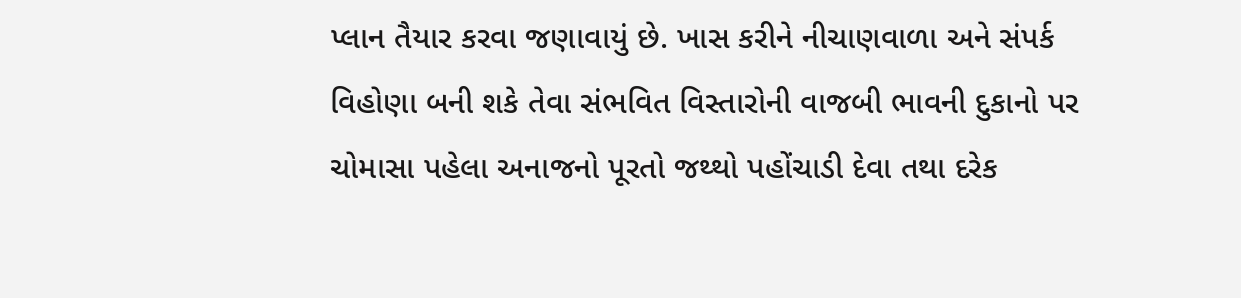પ્લાન તૈયાર કરવા જણાવાયું છે. ખાસ કરીને નીચાણવાળા અને સંપર્ક વિહોણા બની શકે તેવા સંભવિત વિસ્તારોની વાજબી ભાવની દુકાનો પર ચોમાસા પહેલા અનાજનો પૂરતો જથ્થો પહોંચાડી દેવા તથા દરેક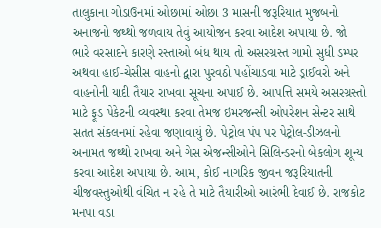તાલુકાના ગોડાઉનમાં ઓછામાં ઓછા 3 માસની જરૂરિયાત મુજબનો અનાજનો જથ્થો જળવાય તેવું આયોજન કરવા આદેશ અપાયા છે. જો ભારે વરસાદને કારણે રસ્તાઓ બંધ થાય તો અસરગ્રસ્ત ગામો સુધી ડમ્પર અથવા હાઈ-ચેસીસ વાહનો દ્વારા પુરવઠો પહોંચાડવા માટે ડ્રાઈવરો અને વાહનોની યાદી તૈયાર રાખવા સૂચના અપાઈ છે. આપત્તિ સમયે અસરગ્રસ્તો માટે ફૂડ પેકેટની વ્યવસ્થા કરવા તેમજ ઇમરજન્સી ઓપરેશન સેન્ટર સાથે સતત સંકલનમાં રહેવા જણાવાયું છે. પેટ્રોલ પંપ પર પેટ્રોલ-ડીઝલનો અનામત જથ્થો રાખવા અને ગેસ એજન્સીઓને સિલિન્ડરનો બેકલોગ શૂન્ય કરવા આદેશ અપાયા છે. આમ, કોઈ નાગરિક જીવન જરૂરિયાતની ચીજવસ્તુઓથી વંચિત ન રહે તે માટે તૈયારીઓ આરંભી દેવાઈ છે. રાજકોટ મનપા વડા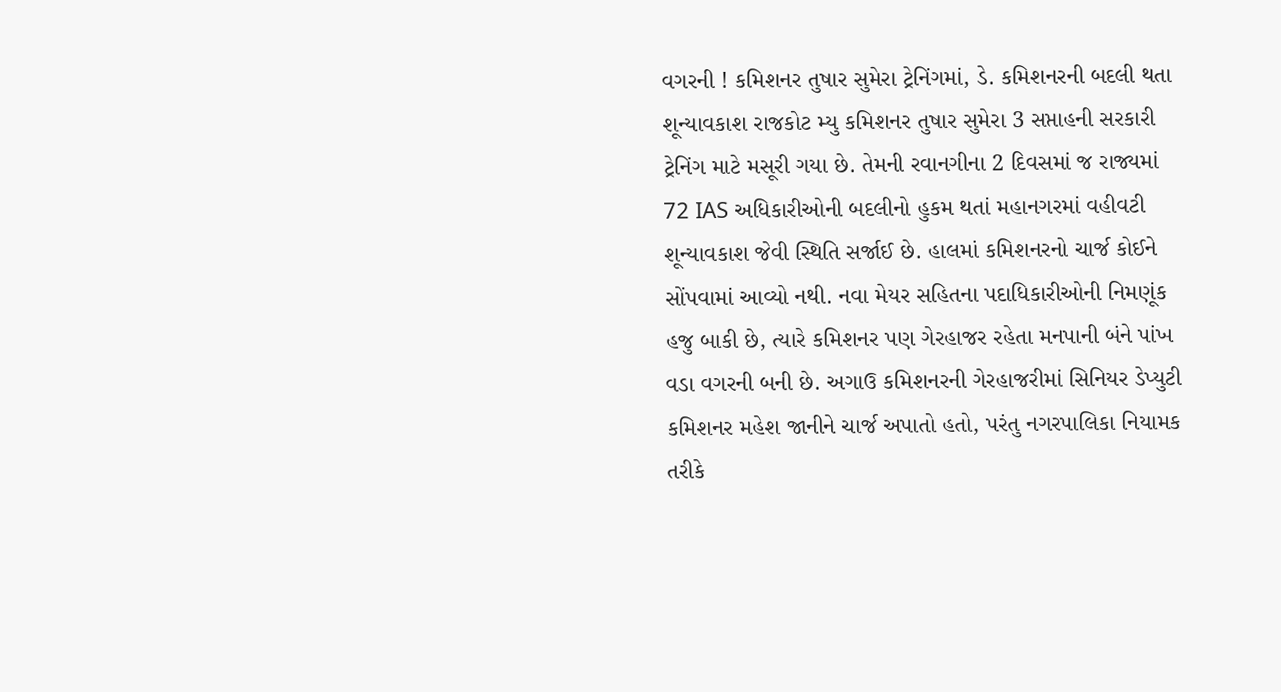વગરની ! કમિશનર તુષાર સુમેરા ટ્રેનિંગમાં, ડે. કમિશનરની બદલી થતા શૂન્યાવકાશ રાજકોટ મ્યુ કમિશનર તુષાર સુમેરા 3 સપ્તાહની સરકારી ટ્રેનિંગ માટે મસૂરી ગયા છે. તેમની રવાનગીના 2 દિવસમાં જ રાજ્યમાં 72 IAS અધિકારીઓની બદલીનો હુકમ થતાં મહાનગરમાં વહીવટી શૂન્યાવકાશ જેવી સ્થિતિ સર્જાઈ છે. હાલમાં કમિશનરનો ચાર્જ કોઈને સોંપવામાં આવ્યો નથી. નવા મેયર સહિતના પદાધિકારીઓની નિમણૂંક હજુ બાકી છે, ત્યારે કમિશનર પણ ગેરહાજર રહેતા મનપાની બંને પાંખ વડા વગરની બની છે. અગાઉ કમિશનરની ગેરહાજરીમાં સિનિયર ડેપ્યુટી કમિશનર મહેશ જાનીને ચાર્જ અપાતો હતો, પરંતુ નગરપાલિકા નિયામક તરીકે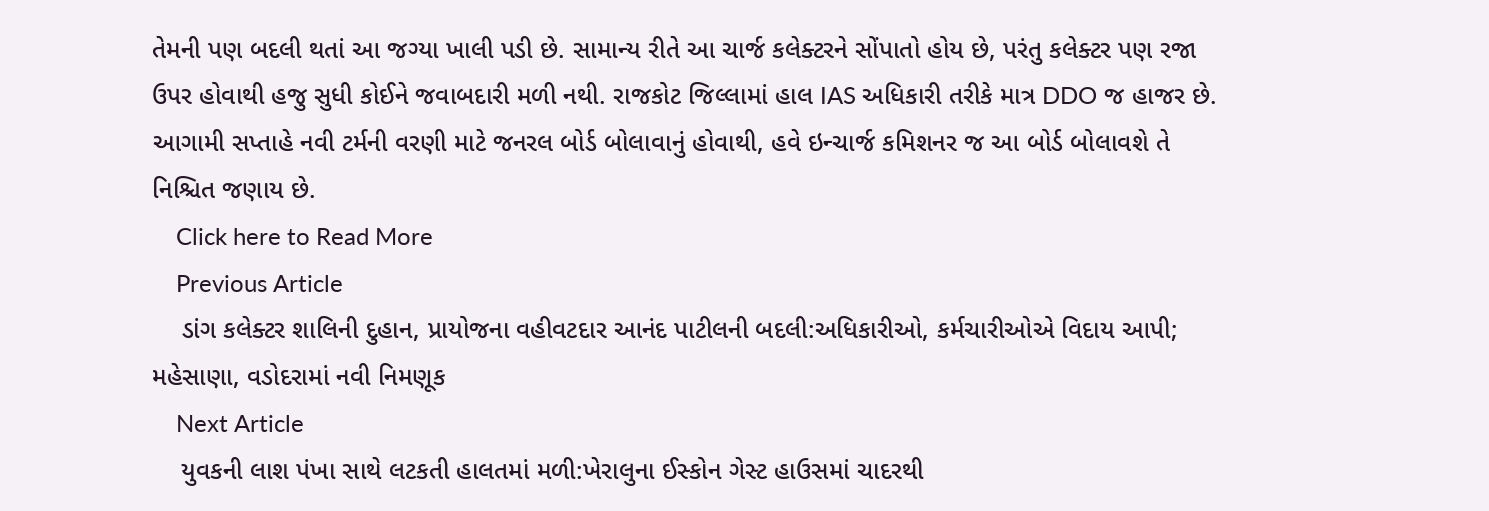તેમની પણ બદલી થતાં આ જગ્યા ખાલી પડી છે. સામાન્ય રીતે આ ચાર્જ કલેક્ટરને સોંપાતો હોય છે, પરંતુ કલેક્ટર પણ રજા ઉપર હોવાથી હજુ સુધી કોઈને જવાબદારી મળી નથી. રાજકોટ જિલ્લામાં હાલ IAS અધિકારી તરીકે માત્ર DDO જ હાજર છે. આગામી સપ્તાહે નવી ટર્મની વરણી માટે જનરલ બોર્ડ બોલાવાનું હોવાથી, હવે ઇન્ચાર્જ કમિશનર જ આ બોર્ડ બોલાવશે તે નિશ્ચિત જણાય છે.
    Click here to Read More
    Previous Article
    ડાંગ કલેક્ટર શાલિની દુહાન, પ્રાયોજના વહીવટદાર આનંદ પાટીલની બદલી:અધિકારીઓ, કર્મચારીઓએ વિદાય આપી; મહેસાણા, વડોદરામાં નવી નિમણૂક
    Next Article
    યુવકની લાશ પંખા સાથે લટકતી હાલતમાં મળી:ખેરાલુના ઈસ્કોન ગેસ્ટ હાઉસમાં ચાદરથી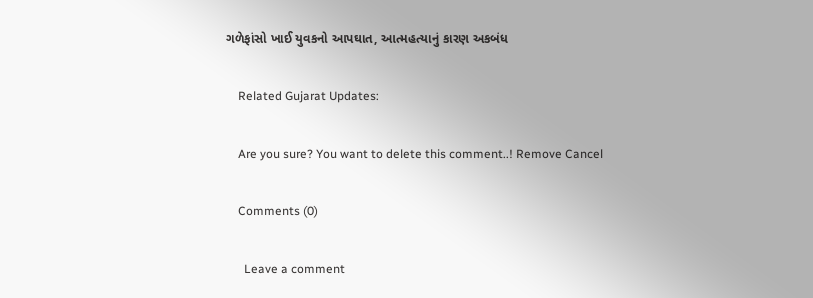ગળેફાંસો ખાઈ યુવકનો આપઘાત, આત્મહત્યાનું કારણ અકબંધ

    Related Gujarat Updates:

    Are you sure? You want to delete this comment..! Remove Cancel

    Comments (0)

      Leave a comment